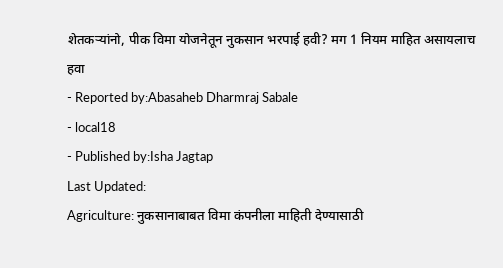शेतकऱ्यांनो, पीक विमा योजनेतून नुकसान भरपाई हवी? मग 1 नियम माहित असायलाच हवा
- Reported by:Abasaheb Dharmraj Sabale
- local18
- Published by:Isha Jagtap
Last Updated:
Agriculture: नुकसानाबाबत विमा कंपनीला माहिती देण्यासाठी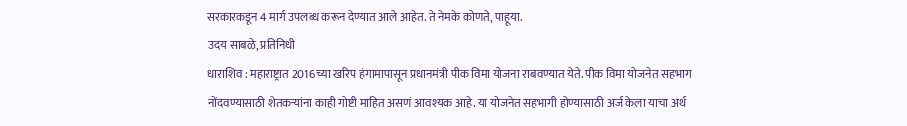सरकारकडून 4 मार्ग उपलब्ध करून देण्यात आले आहेत. ते नेमके कोणते, पाहूया.
उदय साबळे, प्रतिनिधी
धाराशिव : महाराष्ट्रात 2016च्या खरिप हंगामापासून प्रधानमंत्री पीक विमा योजना राबवण्यात येते. पीक विमा योजनेत सहभाग नोंदवण्यासाठी शेतकऱ्यांना काही गोष्टी माहित असणं आवश्यक आहे. या योजनेत सहभागी होण्यासाठी अर्ज केला याचा अर्थ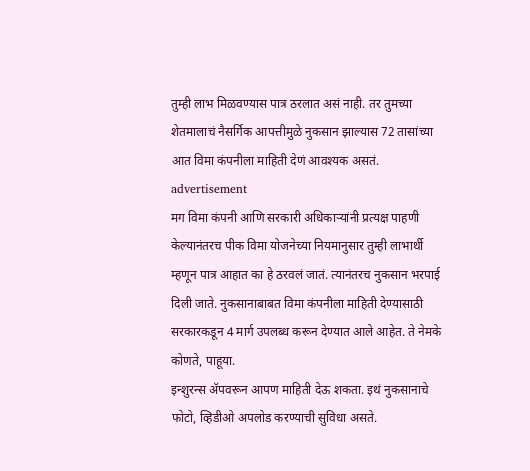तुम्ही लाभ मिळवण्यास पात्र ठरलात असं नाही. तर तुमच्या शेतमालाचं नैसर्गिक आपत्तीमुळे नुकसान झाल्यास 72 तासांच्या आत विमा कंपनीला माहिती देणं आवश्यक असतं.
advertisement
मग विमा कंपनी आणि सरकारी अधिकाऱ्यांनी प्रत्यक्ष पाहणी केल्यानंतरच पीक विमा योजनेच्या नियमानुसार तुम्ही लाभार्थी म्हणून पात्र आहात का हे ठरवलं जातं. त्यानंतरच नुकसान भरपाई दिली जाते. नुकसानाबाबत विमा कंपनीला माहिती देण्यासाठी सरकारकडून 4 मार्ग उपलब्ध करून देण्यात आले आहेत. ते नेमके कोणते, पाहूया.
इन्शुरन्स ॲपवरून आपण माहिती देऊ शकता. इथं नुकसानाचे फोटो, व्हिडीओ अपलोड करण्याची सुविधा असते.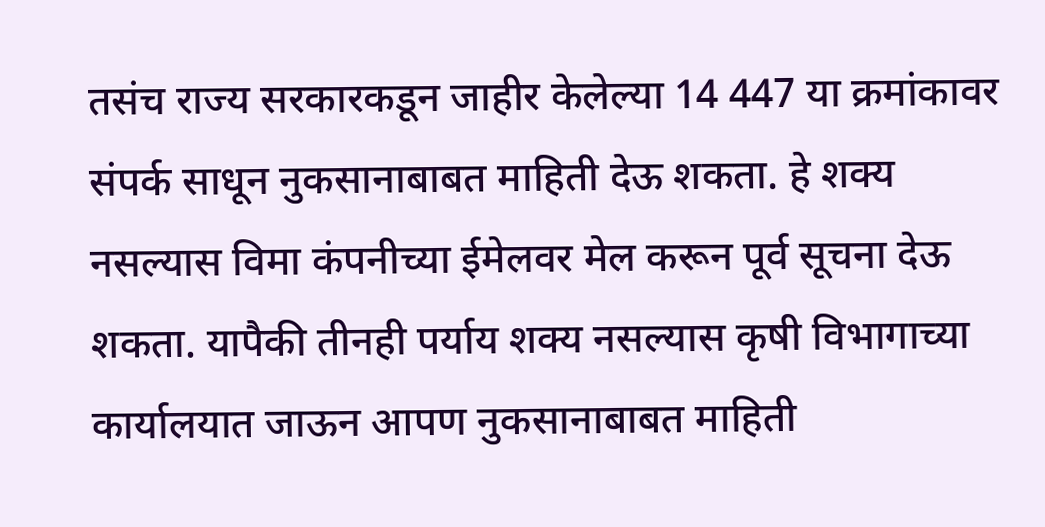तसंच राज्य सरकारकडून जाहीर केलेल्या 14 447 या क्रमांकावर संपर्क साधून नुकसानाबाबत माहिती देऊ शकता. हे शक्य नसल्यास विमा कंपनीच्या ईमेलवर मेल करून पूर्व सूचना देऊ शकता. यापैकी तीनही पर्याय शक्य नसल्यास कृषी विभागाच्या कार्यालयात जाऊन आपण नुकसानाबाबत माहिती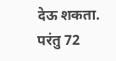देऊ शकता. परंतु 72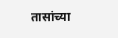तासांच्या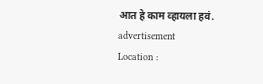आत हे काम व्हायला हवं.
advertisement
Location :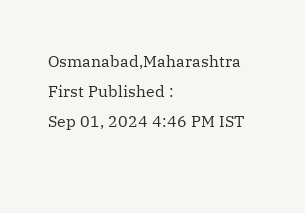Osmanabad,Maharashtra
First Published :
Sep 01, 2024 4:46 PM IST